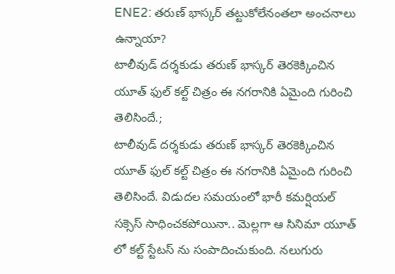ENE2: తరుణ్ భాస్కర్ తట్టుకోలేనంతలా అంచనాలు ఉన్నాయా?
టాలీవుడ్ దర్శకుడు తరుణ్ భాస్కర్ తెరకెక్కించిన యూత్ ఫుల్ కల్ట్ చిత్రం ఈ నగరానికి ఏమైంది గురించి తెలిసిందే.;
టాలీవుడ్ దర్శకుడు తరుణ్ భాస్కర్ తెరకెక్కించిన యూత్ ఫుల్ కల్ట్ చిత్రం ఈ నగరానికి ఏమైంది గురించి తెలిసిందే. విడుదల సమయంలో భారీ కమర్షియల్ సక్సెస్ సాధించకపోయినా.. మెల్లగా ఆ సినిమా యూత్ లో కల్ట్ స్టేటస్ ను సంపాదించుకుంది. నలుగురు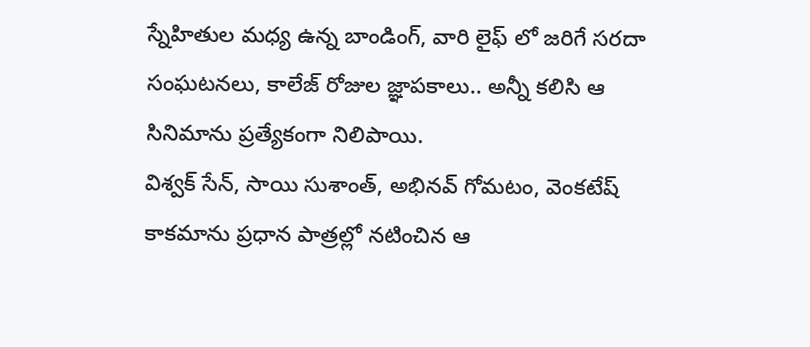స్నేహితుల మధ్య ఉన్న బాండింగ్, వారి లైఫ్ లో జరిగే సరదా సంఘటనలు, కాలేజ్ రోజుల జ్ఞాపకాలు.. అన్నీ కలిసి ఆ సినిమాను ప్రత్యేకంగా నిలిపాయి.
విశ్వక్ సేన్, సాయి సుశాంత్, అభినవ్ గోమటం, వెంకటేష్ కాకమాను ప్రధాన పాత్రల్లో నటించిన ఆ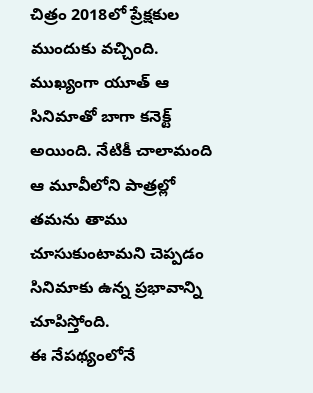చిత్రం 2018లో ప్రేక్షకుల ముందుకు వచ్చింది. ముఖ్యంగా యూత్ ఆ సినిమాతో బాగా కనెక్ట్ అయింది. నేటికీ చాలామంది ఆ మూవీలోని పాత్రల్లో తమను తాము చూసుకుంటామని చెప్పడం సినిమాకు ఉన్న ప్రభావాన్ని చూపిస్తోంది.
ఈ నేపథ్యంలోనే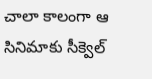చాలా కాలంగా ఆ సినిమాకు సీక్వెల్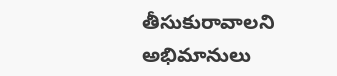తీసుకురావాలని అభిమానులు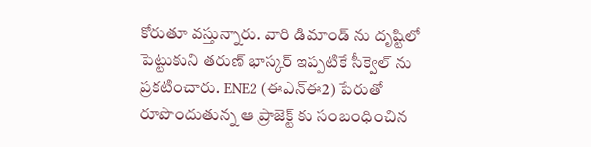కోరుతూ వస్తున్నారు. వారి డిమాండ్ ను దృష్టిలో పెట్టుకుని తరుణ్ భాస్కర్ ఇప్పటికే సీక్వెల్ ను ప్రకటించారు. ENE2 (ఈఎన్ఈ2) పేరుతో రూపొందుతున్న ఆ ప్రాజెక్ట్ కు సంబంధించిన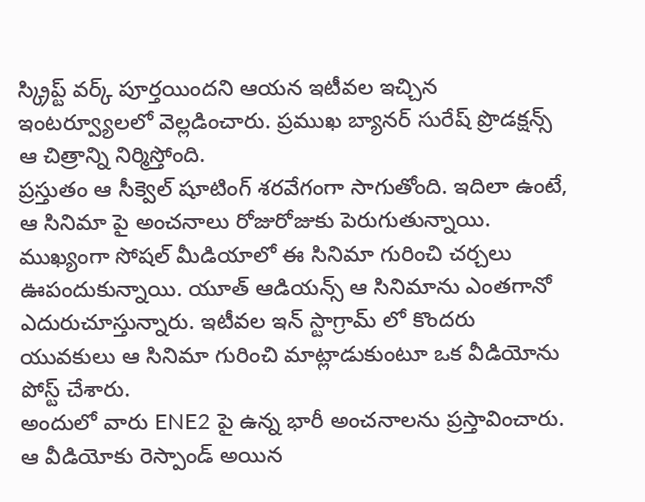స్క్రిప్ట్ వర్క్ పూర్తయిందని ఆయన ఇటీవల ఇచ్చిన ఇంటర్వ్యూలలో వెల్లడించారు. ప్రముఖ బ్యానర్ సురేష్ ప్రొడక్షన్స్ ఆ చిత్రాన్ని నిర్మిస్తోంది.
ప్రస్తుతం ఆ సీక్వెల్ షూటింగ్ శరవేగంగా సాగుతోంది. ఇదిలా ఉంటే, ఆ సినిమా పై అంచనాలు రోజురోజుకు పెరుగుతున్నాయి. ముఖ్యంగా సోషల్ మీడియాలో ఈ సినిమా గురించి చర్చలు ఊపందుకున్నాయి. యూత్ ఆడియన్స్ ఆ సినిమాను ఎంతగానో ఎదురుచూస్తున్నారు. ఇటీవల ఇన్ స్టాగ్రామ్ లో కొందరు యువకులు ఆ సినిమా గురించి మాట్లాడుకుంటూ ఒక వీడియోను పోస్ట్ చేశారు.
అందులో వారు ENE2 పై ఉన్న భారీ అంచనాలను ప్రస్తావించారు. ఆ వీడియోకు రెస్పాండ్ అయిన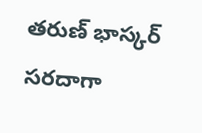తరుణ్ భాస్కర్ సరదాగా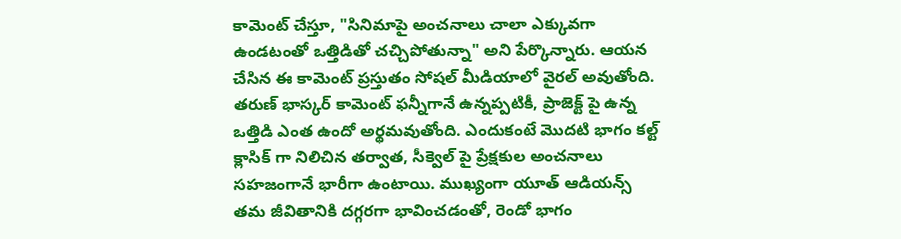కామెంట్ చేస్తూ, "సినిమాపై అంచనాలు చాలా ఎక్కువగా ఉండటంతో ఒత్తిడితో చచ్చిపోతున్నా" అని పేర్కొన్నారు. ఆయన చేసిన ఈ కామెంట్ ప్రస్తుతం సోషల్ మీడియాలో వైరల్ అవుతోంది. తరుణ్ భాస్కర్ కామెంట్ ఫన్నీగానే ఉన్నప్పటికీ, ప్రాజెక్ట్ పై ఉన్న ఒత్తిడి ఎంత ఉందో అర్థమవుతోంది. ఎందుకంటే మొదటి భాగం కల్ట్ క్లాసిక్ గా నిలిచిన తర్వాత, సీక్వెల్ పై ప్రేక్షకుల అంచనాలు సహజంగానే భారీగా ఉంటాయి. ముఖ్యంగా యూత్ ఆడియన్స్ తమ జీవితానికి దగ్గరగా భావించడంతో, రెండో భాగం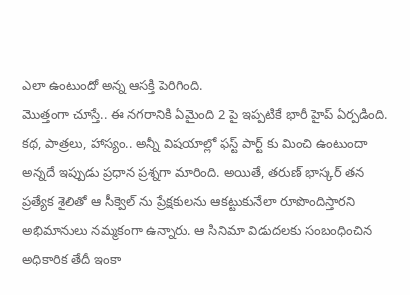ఎలా ఉంటుందో అన్న ఆసక్తి పెరిగింది.
మొత్తంగా చూస్తే.. ఈ నగరానికి ఏమైంది 2 పై ఇప్పటికే భారీ హైప్ ఏర్పడింది. కథ, పాత్రలు, హాస్యం.. అన్నీ విషయాల్లో ఫస్ట్ పార్ట్ కు మించి ఉంటుందా అన్నదే ఇప్పుడు ప్రధాన ప్రశ్నగా మారింది. అయితే, తరుణ్ భాస్కర్ తన ప్రత్యేక శైలితో ఆ సీక్వెల్ ను ప్రేక్షకులను ఆకట్టుకునేలా రూపొందిస్తారని అభిమానులు నమ్మకంగా ఉన్నారు. ఆ సినిమా విడుదలకు సంబంధించిన అధికారిక తేదీ ఇంకా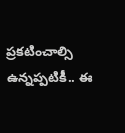ప్రకటించాల్సి ఉన్నప్పటికీ.. ఈ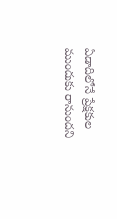ఏడాదిలోనే ప్రేక్షకుల ముందుకు రానుందని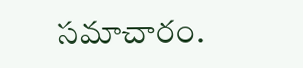సమాచారం.